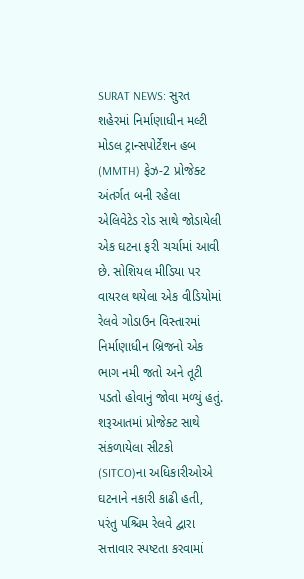SURAT NEWS: સુરત શહેરમાં નિર્માણાધીન મલ્ટી મોડલ ટ્રાન્સપોર્ટેશન હબ (MMTH) ફેઝ-2 પ્રોજેક્ટ અંતર્ગત બની રહેલા એલિવેટેડ રોડ સાથે જોડાયેલી એક ઘટના ફરી ચર્ચામાં આવી છે. સોશિયલ મીડિયા પર વાયરલ થયેલા એક વીડિયોમાં રેલવે ગોડાઉન વિસ્તારમાં નિર્માણાધીન બ્રિજનો એક ભાગ નમી જતો અને તૂટી પડતો હોવાનું જોવા મળ્યું હતું. શરૂઆતમાં પ્રોજેક્ટ સાથે સંકળાયેલા સીટકો (SITCO)ના અધિકારીઓએ ઘટનાને નકારી કાઢી હતી, પરંતુ પશ્ચિમ રેલવે દ્વારા સત્તાવાર સ્પષ્ટતા કરવામાં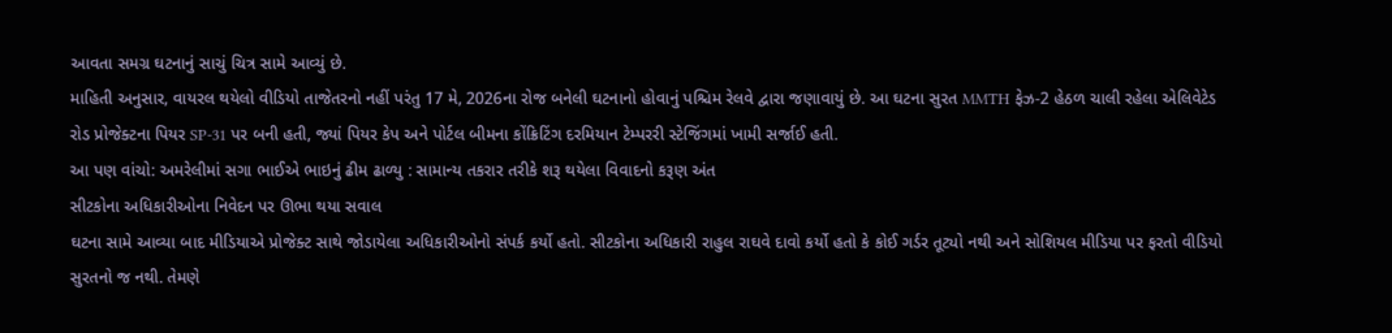આવતા સમગ્ર ઘટનાનું સાચું ચિત્ર સામે આવ્યું છે.
માહિતી અનુસાર, વાયરલ થયેલો વીડિયો તાજેતરનો નહીં પરંતુ 17 મે, 2026ના રોજ બનેલી ઘટનાનો હોવાનું પશ્ચિમ રેલવે દ્વારા જણાવાયું છે. આ ઘટના સુરત MMTH ફેઝ-2 હેઠળ ચાલી રહેલા એલિવેટેડ રોડ પ્રોજેક્ટના પિયર SP-31 પર બની હતી, જ્યાં પિયર કેપ અને પોર્ટલ બીમના કોંક્રિટિંગ દરમિયાન ટેમ્પરરી સ્ટેજિંગમાં ખામી સર્જાઈ હતી.
આ પણ વાંચો: અમરેલીમાં સગા ભાઈએ ભાઇનું ઢીમ ઢાળ્યુ : સામાન્ય તકરાર તરીકે શરૂ થયેલા વિવાદનો કરૂણ અંત
સીટકોના અધિકારીઓના નિવેદન પર ઊભા થયા સવાલ
ઘટના સામે આવ્યા બાદ મીડિયાએ પ્રોજેક્ટ સાથે જોડાયેલા અધિકારીઓનો સંપર્ક કર્યો હતો. સીટકોના અધિકારી રાહુલ રાઘવે દાવો કર્યો હતો કે કોઈ ગર્ડર તૂટ્યો નથી અને સોશિયલ મીડિયા પર ફરતો વીડિયો સુરતનો જ નથી. તેમણે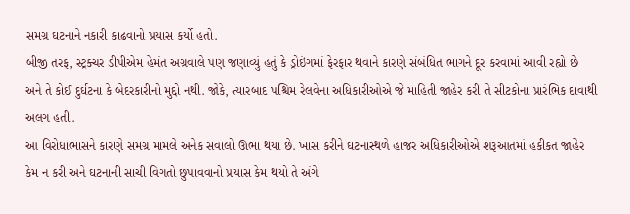સમગ્ર ઘટનાને નકારી કાઢવાનો પ્રયાસ કર્યો હતો.
બીજી તરફ, સ્ટ્રક્ચર ડીપીએમ હેમંત અગ્રવાલે પણ જણાવ્યું હતું કે ડ્રોઇંગમાં ફેરફાર થવાને કારણે સંબંધિત ભાગને દૂર કરવામાં આવી રહ્યો છે અને તે કોઈ દુર્ઘટના કે બેદરકારીનો મુદ્દો નથી. જોકે, ત્યારબાદ પશ્ચિમ રેલવેના અધિકારીઓએ જે માહિતી જાહેર કરી તે સીટકોના પ્રારંભિક દાવાથી અલગ હતી.
આ વિરોધાભાસને કારણે સમગ્ર મામલે અનેક સવાલો ઊભા થયા છે. ખાસ કરીને ઘટનાસ્થળે હાજર અધિકારીઓએ શરૂઆતમાં હકીકત જાહેર કેમ ન કરી અને ઘટનાની સાચી વિગતો છુપાવવાનો પ્રયાસ કેમ થયો તે અંગે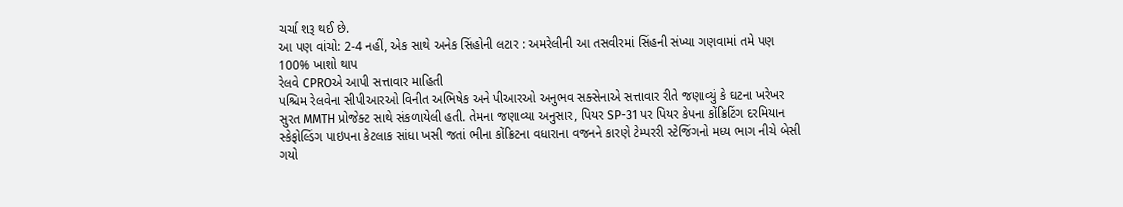ચર્ચા શરૂ થઈ છે.
આ પણ વાંચો: 2-4 નહીં, એક સાથે અનેક સિંહોની લટાર : અમરેલીની આ તસવીરમાં સિંહની સંખ્યા ગણવામાં તમે પણ 100% ખાશો થાપ
રેલવે CPROએ આપી સત્તાવાર માહિતી
પશ્ચિમ રેલવેના સીપીઆરઓ વિનીત અભિષેક અને પીઆરઓ અનુભવ સક્સેનાએ સત્તાવાર રીતે જણાવ્યું કે ઘટના ખરેખર સુરત MMTH પ્રોજેક્ટ સાથે સંકળાયેલી હતી. તેમના જણાવ્યા અનુસાર, પિયર SP-31 પર પિયર કેપના કોંક્રિટિંગ દરમિયાન સ્કેફોલ્ડિંગ પાઇપના કેટલાક સાંધા ખસી જતાં ભીના કોંક્રિટના વધારાના વજનને કારણે ટેમ્પરરી સ્ટેજિંગનો મધ્ય ભાગ નીચે બેસી ગયો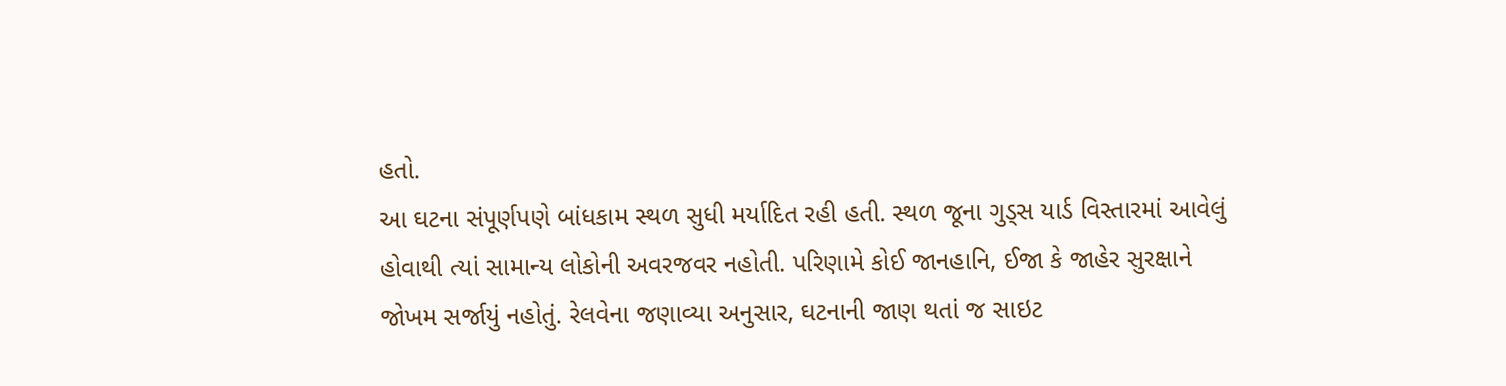હતો.
આ ઘટના સંપૂર્ણપણે બાંધકામ સ્થળ સુધી મર્યાદિત રહી હતી. સ્થળ જૂના ગુડ્સ યાર્ડ વિસ્તારમાં આવેલું હોવાથી ત્યાં સામાન્ય લોકોની અવરજવર નહોતી. પરિણામે કોઈ જાનહાનિ, ઈજા કે જાહેર સુરક્ષાને જોખમ સર્જાયું નહોતું. રેલવેના જણાવ્યા અનુસાર, ઘટનાની જાણ થતાં જ સાઇટ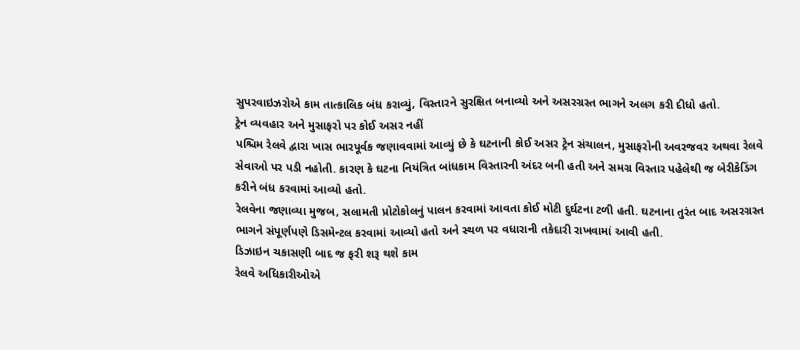સુપરવાઇઝરોએ કામ તાત્કાલિક બંધ કરાવ્યું, વિસ્તારને સુરક્ષિત બનાવ્યો અને અસરગ્રસ્ત ભાગને અલગ કરી દીધો હતો.
ટ્રેન વ્યવહાર અને મુસાફરો પર કોઈ અસર નહીં
પશ્ચિમ રેલવે દ્વારા ખાસ ભારપૂર્વક જણાવવામાં આવ્યું છે કે ઘટનાની કોઈ અસર ટ્રેન સંચાલન, મુસાફરોની અવરજવર અથવા રેલવે સેવાઓ પર પડી નહોતી. કારણ કે ઘટના નિયંત્રિત બાંધકામ વિસ્તારની અંદર બની હતી અને સમગ્ર વિસ્તાર પહેલેથી જ બેરીકેડિંગ કરીને બંધ કરવામાં આવ્યો હતો.
રેલવેના જણાવ્યા મુજબ, સલામતી પ્રોટોકોલનું પાલન કરવામાં આવતા કોઈ મોટી દુર્ઘટના ટળી હતી. ઘટનાના તુરંત બાદ અસરગ્રસ્ત ભાગને સંપૂર્ણપણે ડિસમેન્ટલ કરવામાં આવ્યો હતો અને સ્થળ પર વધારાની તકેદારી રાખવામાં આવી હતી.
ડિઝાઇન ચકાસણી બાદ જ ફરી શરૂ થશે કામ
રેલવે અધિકારીઓએ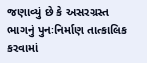જણાવ્યું છે કે અસરગ્રસ્ત ભાગનું પુનઃનિર્માણ તાત્કાલિક કરવામાં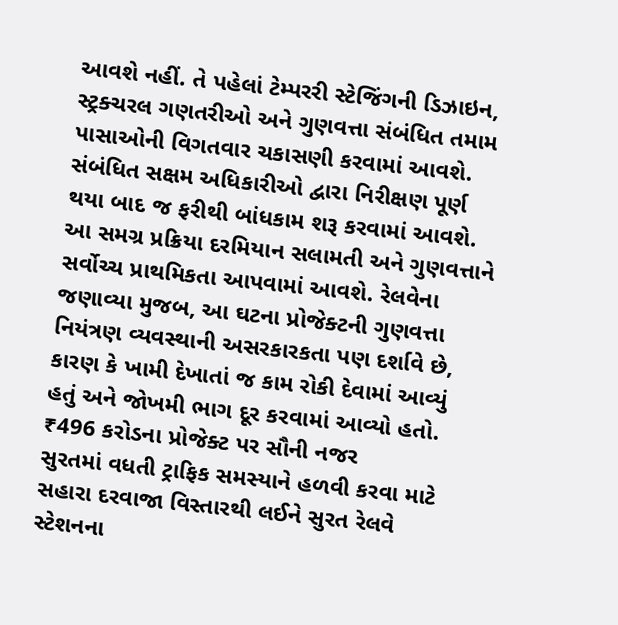આવશે નહીં. તે પહેલાં ટેમ્પરરી સ્ટેજિંગની ડિઝાઇન, સ્ટ્રક્ચરલ ગણતરીઓ અને ગુણવત્તા સંબંધિત તમામ પાસાઓની વિગતવાર ચકાસણી કરવામાં આવશે. સંબંધિત સક્ષમ અધિકારીઓ દ્વારા નિરીક્ષણ પૂર્ણ થયા બાદ જ ફરીથી બાંધકામ શરૂ કરવામાં આવશે. આ સમગ્ર પ્રક્રિયા દરમિયાન સલામતી અને ગુણવત્તાને સર્વોચ્ચ પ્રાથમિકતા આપવામાં આવશે. રેલવેના જણાવ્યા મુજબ, આ ઘટના પ્રોજેક્ટની ગુણવત્તા નિયંત્રણ વ્યવસ્થાની અસરકારકતા પણ દર્શાવે છે, કારણ કે ખામી દેખાતાં જ કામ રોકી દેવામાં આવ્યું હતું અને જોખમી ભાગ દૂર કરવામાં આવ્યો હતો.
₹496 કરોડના પ્રોજેક્ટ પર સૌની નજર
સુરતમાં વધતી ટ્રાફિક સમસ્યાને હળવી કરવા માટે સહારા દરવાજા વિસ્તારથી લઈને સુરત રેલવે સ્ટેશનના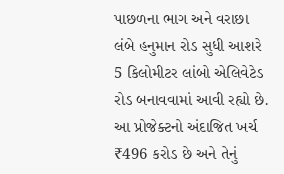પાછળના ભાગ અને વરાછા લંબે હનુમાન રોડ સુધી આશરે 5 કિલોમીટર લાંબો એલિવેટેડ રોડ બનાવવામાં આવી રહ્યો છે. આ પ્રોજેક્ટનો અંદાજિત ખર્ચ ₹496 કરોડ છે અને તેનું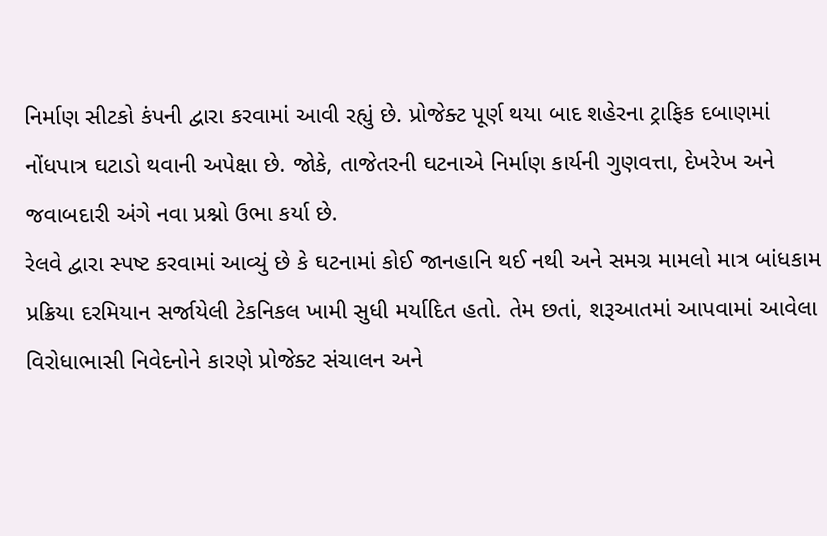નિર્માણ સીટકો કંપની દ્વારા કરવામાં આવી રહ્યું છે. પ્રોજેક્ટ પૂર્ણ થયા બાદ શહેરના ટ્રાફિક દબાણમાં નોંધપાત્ર ઘટાડો થવાની અપેક્ષા છે. જોકે, તાજેતરની ઘટનાએ નિર્માણ કાર્યની ગુણવત્તા, દેખરેખ અને જવાબદારી અંગે નવા પ્રશ્નો ઉભા કર્યા છે.
રેલવે દ્વારા સ્પષ્ટ કરવામાં આવ્યું છે કે ઘટનામાં કોઈ જાનહાનિ થઈ નથી અને સમગ્ર મામલો માત્ર બાંધકામ પ્રક્રિયા દરમિયાન સર્જાયેલી ટેકનિકલ ખામી સુધી મર્યાદિત હતો. તેમ છતાં, શરૂઆતમાં આપવામાં આવેલા વિરોધાભાસી નિવેદનોને કારણે પ્રોજેક્ટ સંચાલન અને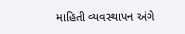માહિતી વ્યવસ્થાપન અંગે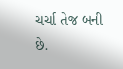ચર્ચા તેજ બની છે.